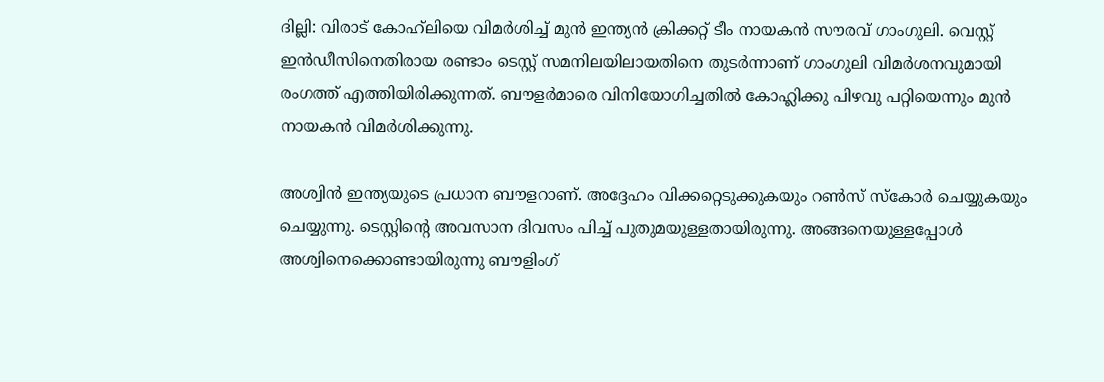ദില്ലി: വിരാട് കോഹ്‌ലിയെ വിമര്‍ശിച്ച് മുന്‍ ഇന്ത്യന്‍ ക്രിക്കറ്റ് ടീം നായകന്‍ സൗരവ് ഗാംഗുലി. വെസ്റ്റ് ഇന്‍ഡീസിനെതിരായ രണ്ടാം ടെസ്റ്റ് സമനിലയിലായതിനെ തുടര്‍ന്നാണ് ഗാംഗുലി വിമര്‍ശനവുമായി രംഗത്ത് എത്തിയിരിക്കുന്നത്. ബൗളര്‍മാരെ വിനിയോഗിച്ചതില്‍ കോഹ്ലിക്കു പിഴവു പറ്റിയെന്നും മുന്‍ നായകന്‍ വിമര്‍ശിക്കുന്നു.

അശ്വിന്‍ ഇന്ത്യയുടെ പ്രധാന ബൗളറാണ്. അദ്ദേഹം വിക്കറ്റെടുക്കുകയും റണ്‍സ് സ്‌കോര്‍ ചെയ്യുകയും ചെയ്യുന്നു. ടെസ്റ്റിന്റെ അവസാന ദിവസം പിച്ച് പുതുമയുള്ളതായിരുന്നു. അങ്ങനെയുള്ളപ്പോള്‍ അശ്വിനെക്കൊണ്ടായിരുന്നു ബൗളിംഗ്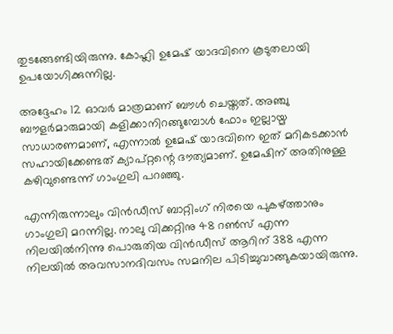തുടങ്ങേണ്ടിയിരുന്നു. കോഹ്ലി ഉമേഷ് യാദവിനെ കൂടുതലായി ഉപയോഗിക്കുന്നില്ല.

അദ്ദേഹം 12 ഓവര്‍ മാത്രമാണ് ബൗള്‍ ചെയ്തത്. അഞ്ചു ബൗളര്‍മാരുമായി കളിക്കാനിറങ്ങുമ്പോള്‍ ഫോം ഇല്ലായ്മ സാധാരണമാണ്, എന്നാല്‍ ഉമേഷ് യാദവിനെ ഇത് മറികടക്കാന്‍ സഹായിക്കേണ്ടത് ക്യാപ്റ്റന്റെ ദൗത്യമാണ്. ഉമേഷിന് അതിനുള്ള കഴിവുണ്ടെന്ന് ഗാംഗുലി പറഞ്ഞു.

എന്നിരുന്നാലും വിന്‍ഡീസ് ബാറ്റിംഗ് നിരയെ പുകഴ്ത്താനും ഗാംഗുലി മറന്നില്ല. നാലു വിക്കറ്റിനു 48 റണ്‍സ് എന്ന നിലയില്‍നിന്നു പൊരുതിയ വിന്‍ഡീസ് ആറിന് 388 എന്ന നിലയില്‍ അവസാനദിവസം സമനില പിടിച്ചുവാങ്ങുകയായിരുന്നു.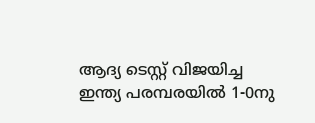ആദ്യ ടെസ്റ്റ് വിജയിച്ച ഇന്ത്യ പരമ്പരയില്‍ 1-0നു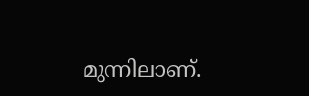മുന്നിലാണ്.